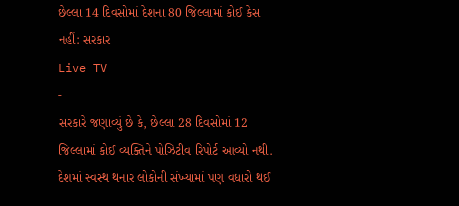છેલ્લા 14 દિવસોમાં દેશના 80 જિલ્લામાં કોઈ કેસ નહીં: સરકાર
Live TV
-
સરકારે જણાવ્યું છે કે, છેલ્લા 28 દિવસોમાં 12 જિલ્લામાં કોઈ વ્યક્તિને પોઝિટીવ રિપોર્ટ આવ્યો નથી. દેશમાં સ્વસ્થ થનાર લોકોની સંખ્યામાં પણ વધારો થઈ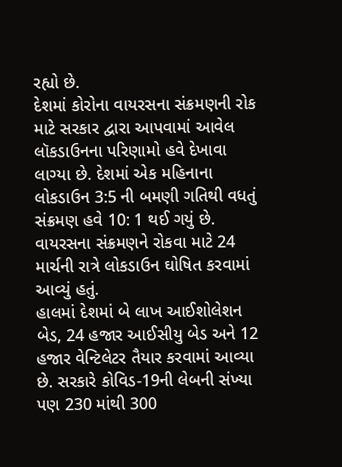રહ્યો છે.
દેશમાં કોરોના વાયરસના સંક્રમણની રોક માટે સરકાર દ્વારા આપવામાં આવેલ લૉકડાઉનના પરિણામો હવે દેખાવા લાગ્યા છે. દેશમાં એક મહિનાના લોકડાઉન 3:5 ની બમણી ગતિથી વધતું સંક્રમણ હવે 10: 1 થઈ ગયું છે. વાયરસના સંક્રમણને રોકવા માટે 24 માર્ચની રાત્રે લોકડાઉન ઘોષિત કરવામાં આવ્યું હતું.
હાલમાં દેશમાં બે લાખ આઈશોલેશન બેડ, 24 હજાર આઈસીયુ બેડ અને 12 હજાર વેન્ટિલેટર તૈયાર કરવામાં આવ્યા છે. સરકારે કોવિડ-19ની લેબની સંખ્યા પણ 230 માંથી 300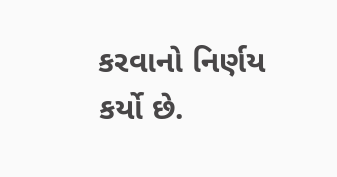કરવાનો નિર્ણય કર્યો છે.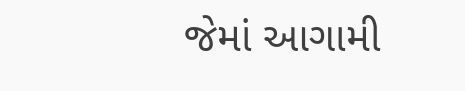જેમાં આગામી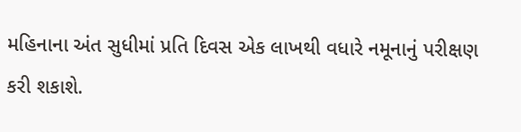મહિનાના અંત સુધીમાં પ્રતિ દિવસ એક લાખથી વધારે નમૂનાનું પરીક્ષણ કરી શકાશે.